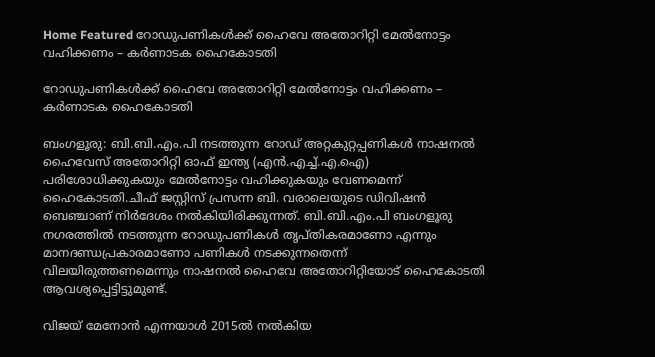Home Featured റോഡുപണികള്‍ക്ക് ഹൈവേ അതോറിറ്റി മേല്‍നോട്ടം വഹിക്കണം – കര്‍ണാടക ഹൈകോടതി

റോഡുപണികള്‍ക്ക് ഹൈവേ അതോറിറ്റി മേല്‍നോട്ടം വഹിക്കണം – കര്‍ണാടക ഹൈകോടതി

ബംഗളൂരു: ബി.ബി.എം.പി നടത്തുന്ന റോഡ് അറ്റകുറ്റപ്പണികള്‍ നാഷനല്‍ ഹൈവേസ് അതോറിറ്റി ഓഫ് ഇന്ത്യ (എന്‍.എച്ച്‌.എ.ഐ) പരിശോധിക്കുകയും മേല്‍നോട്ടം വഹിക്കുകയും വേണമെന്ന് ഹൈകോടതി.ചീഫ് ജസ്റ്റിസ് പ്രസന്ന ബി. വരാലെയുടെ ഡിവിഷന്‍ ബെഞ്ചാണ് നിര്‍ദേശം നല്‍കിയിരിക്കുന്നത്. ബി.ബി.എം.പി ബംഗളൂരു നഗരത്തില്‍ നടത്തുന്ന റോഡുപണികള്‍ തൃപ്തികരമാണോ എന്നും മാനദണ്ഡപ്രകാരമാണോ പണികള്‍ നടക്കുന്നതെന്ന് വിലയിരുത്തണമെന്നും നാഷനല്‍ ഹൈവേ അതോറിറ്റിയോട് ഹൈകോടതി ആവശ്യപ്പെട്ടിട്ടുമുണ്ട്.

വിജയ് മേനോന്‍ എന്നയാള്‍ 2015ല്‍ നല്‍കിയ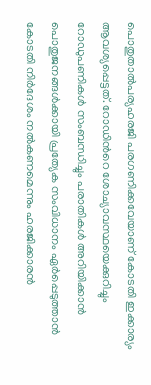പൊതുതാല്‍പര്യഹരജി പരഗണിക്കവേയാണ് കോടതി ഇക്കാര്യം ആവശ്യപ്പെട്ടത്. റോഡിന്‍റെ ശോച്യാവസ്ഥയെക്കുറിച്ചും റോഡുപണികള്‍ സംബന്ധിച്ചും പരാതികള്‍ അറിയിക്കാന്‍ പൊതുജനങ്ങള്‍ക്കായി പ്രത്യേക സംവിധാനം ഏര്‍പ്പെടുത്താന്‍ കോടതി നിര്‍ദേശം നല്‍കണമെന്നും ഹരജിക്കാരന്‍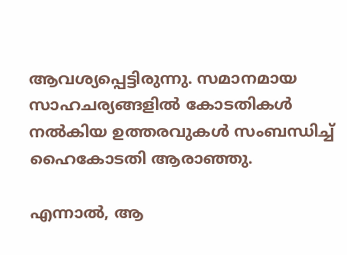ആവശ്യപ്പെട്ടിരുന്നു. സമാനമായ സാഹചര്യങ്ങളില്‍ കോടതികള്‍ നല്‍കിയ ഉത്തരവുകള്‍ സംബന്ധിച്ച്‌ ഹൈകോടതി ആരാഞ്ഞു.

എന്നാല്‍, ആ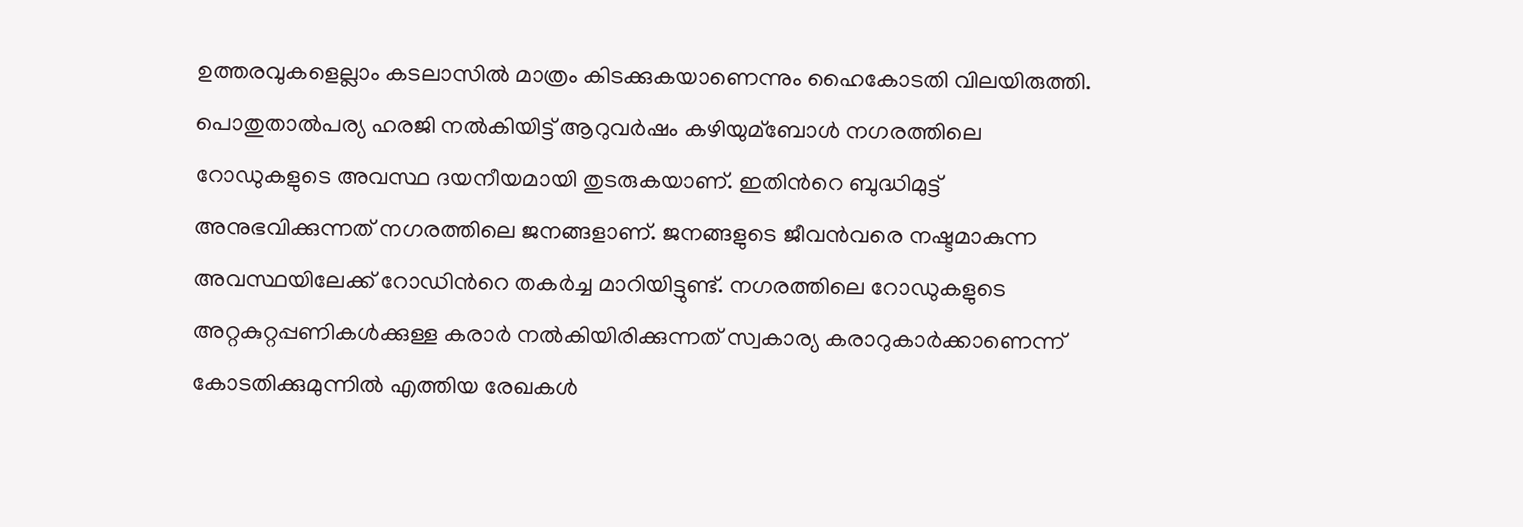ഉത്തരവുകളെല്ലാം കടലാസില്‍ മാത്രം കിടക്കുകയാണെന്നും ഹൈകോടതി വിലയിരുത്തി. പൊതുതാല്‍പര്യ ഹരജി നല്‍കിയിട്ട് ആറുവര്‍ഷം കഴിയുമ്ബോള്‍ നഗരത്തിലെ റോഡുകളുടെ അവസ്ഥ ദയനീയമായി തുടരുകയാണ്. ഇതിന്‍റെ ബുദ്ധിമുട്ട് അനുഭവിക്കുന്നത് നഗരത്തിലെ ജനങ്ങളാണ്. ജനങ്ങളുടെ ജീവന്‍വരെ നഷ്ടമാകുന്ന അവസ്ഥയിലേക്ക് റോഡിന്‍റെ തകര്‍ച്ച മാറിയിട്ടുണ്ട്. നഗരത്തിലെ റോഡുകളുടെ അറ്റകുറ്റപ്പണികള്‍ക്കുള്ള കരാര്‍ നല്‍കിയിരിക്കുന്നത് സ്വകാര്യ കരാറുകാര്‍ക്കാണെന്ന് കോടതിക്കുമുന്നില്‍ എത്തിയ രേഖകള്‍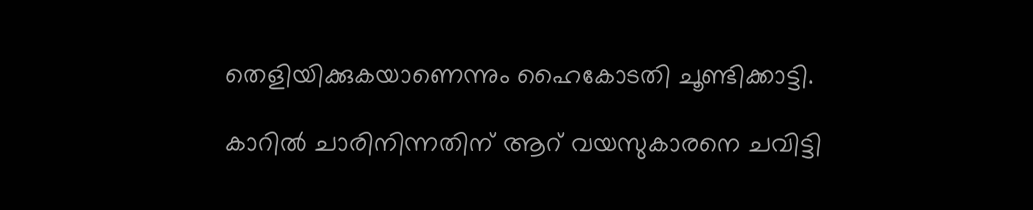തെളിയിക്കുകയാണെന്നും ഹൈകോടതി ചൂണ്ടിക്കാട്ടി.

കാറില്‍ ചാരിനിന്നതിന് ആറ് വയസുകാരനെ ചവിട്ടി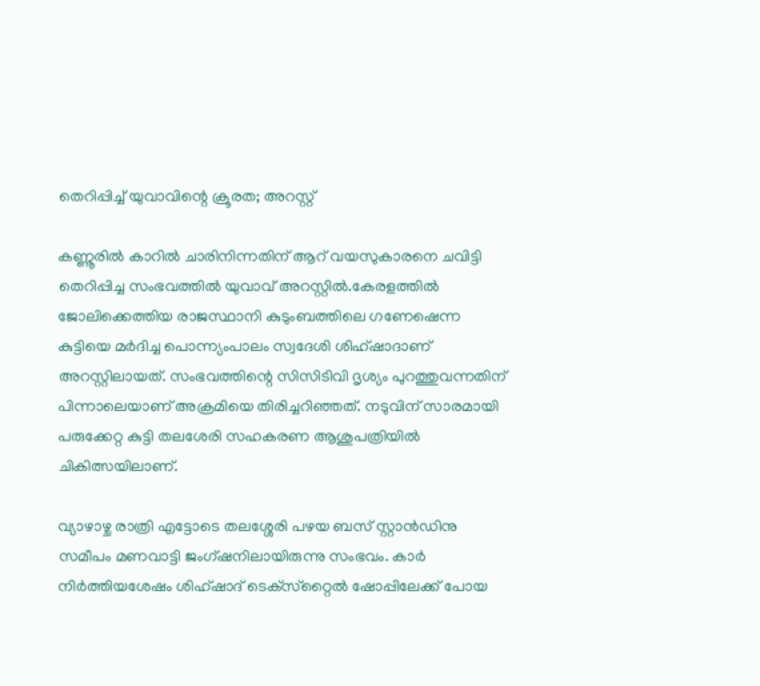തെറിപ്പിച്ച്‌ യുവാവിന്റെ ക്രൂരത; അറസ്റ്റ്

കണ്ണൂരില്‍ കാറില്‍ ചാരിനിന്നതിന് ആറ് വയസുകാരനെ ചവിട്ടി തെറിപ്പിച്ച സംഭവത്തില്‍ യുവാവ് അറസ്റ്റില്‍.കേരളത്തില്‍ ജോലിക്കെത്തിയ രാജസ്ഥാനി കുടുംബത്തിലെ ഗണേഷെന്ന കുട്ടിയെ മര്‍ദിച്ച പൊന്ന്യംപാലം സ്വദേശി ശിഹ്ഷാദാണ് അറസ്റ്റിലായത്. സംഭവത്തിന്റെ സിസിടിവി ദൃശ്യം പുറത്തുവന്നതിന് പിന്നാലെയാണ് അക്രമിയെ തിരിച്ചറിഞ്ഞത്. നടുവിന് സാരമായി പരുക്കേറ്റ കുട്ടി തലശേരി സഹകരണ ആശുപത്രിയില്‍ ചികിത്സയിലാണ്.

വ്യാഴാഴ്ച രാത്രി എട്ടോടെ തലശ്ശേരി പഴയ ബസ് സ്റ്റാന്‍ഡിനു സമീപം മണവാട്ടി ജംഗ്ഷനിലായിരുന്നു സംഭവം. കാര്‍ നിര്‍ത്തിയശേഷം ശിഹ്ഷാദ് ടെക്‌സ്‌റ്റൈല്‍ ഷോപ്പിലേക്ക് പോയ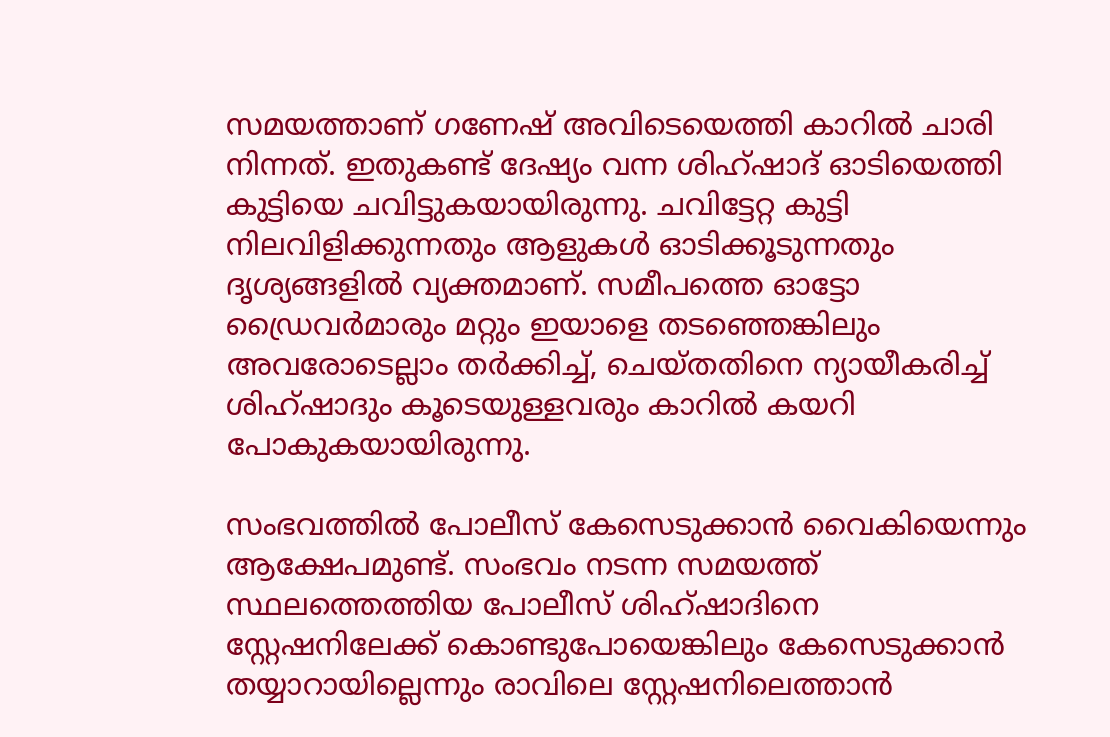സമയത്താണ് ഗണേഷ് അവിടെയെത്തി കാറില്‍ ചാരി നിന്നത്. ഇതുകണ്ട് ദേഷ്യം വന്ന ശിഹ്ഷാദ് ഓടിയെത്തി കുട്ടിയെ ചവിട്ടുകയായിരുന്നു. ചവിട്ടേറ്റ കുട്ടി നിലവിളിക്കുന്നതും ആളുകള്‍ ഓടിക്കൂടുന്നതും ദൃശ്യങ്ങളില്‍ വ്യക്തമാണ്. സമീപത്തെ ഓട്ടോ ഡ്രൈവര്‍മാരും മറ്റും ഇയാളെ തടഞ്ഞെങ്കിലും അവരോടെല്ലാം തര്‍ക്കിച്ച്‌, ചെയ്തതിനെ ന്യായീകരിച്ച്‌ ശിഹ്ഷാദും കൂടെയുള്ളവരും കാറില്‍ കയറി പോകുകയായിരുന്നു.

സംഭവത്തില്‍ പോലീസ് കേസെടുക്കാന്‍ വൈകിയെന്നും ആക്ഷേപമുണ്ട്. സംഭവം നടന്ന സമയത്ത് സ്ഥലത്തെത്തിയ പോലീസ് ശിഹ്ഷാദിനെ സ്റ്റേഷനിലേക്ക് കൊണ്ടുപോയെങ്കിലും കേസെടുക്കാന്‍ തയ്യാറായില്ലെന്നും രാവിലെ സ്റ്റേഷനിലെത്താന്‍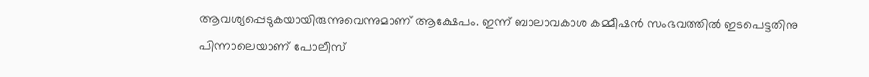ആവശ്യപ്പെടുകയായിരുന്നുവെന്നുമാണ് ആക്ഷേപം. ഇന്ന് ബാലാവകാശ കമ്മീഷന്‍ സംഭവത്തില്‍ ഇടപെട്ടതിനു പിന്നാലെയാണ് പോലീസ്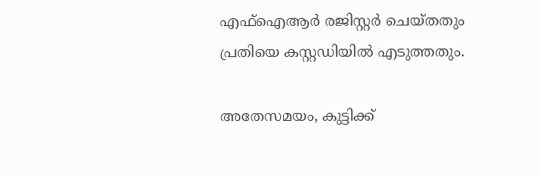എഫ്‌ഐആര്‍ രജിസ്റ്റര്‍ ചെയ്തതും പ്രതിയെ കസ്റ്റഡിയില്‍ എടുത്തതും.

അതേസമയം, കുട്ടിക്ക്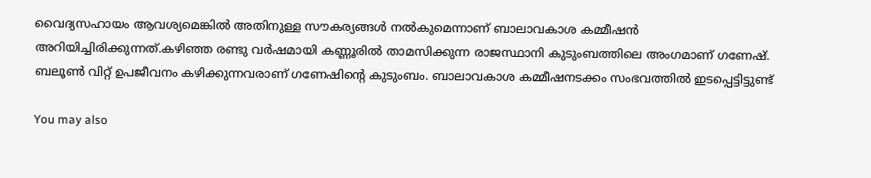വൈദ്യസഹായം ആവശ്യമെങ്കില്‍ അതിനുള്ള സൗകര്യങ്ങള്‍ നല്‍കുമെന്നാണ് ബാലാവകാശ കമ്മീഷന്‍ അറിയിച്ചിരിക്കുന്നത്.കഴിഞ്ഞ രണ്ടു വര്‍ഷമായി കണ്ണൂരില്‍ താമസിക്കുന്ന രാജസ്ഥാനി കുടുംബത്തിലെ അംഗമാണ് ഗണേഷ്. ബലൂണ്‍ വിറ്റ് ഉപജീവനം കഴിക്കുന്നവരാണ് ഗണേഷിന്റെ കുടുംബം. ബാലാവകാശ കമ്മീഷനടക്കം സംഭവത്തില്‍ ഇടപ്പെട്ടിട്ടുണ്ട്

You may also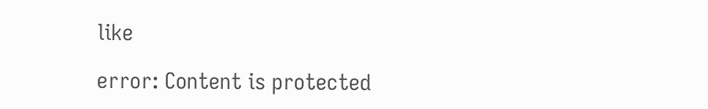like

error: Content is protected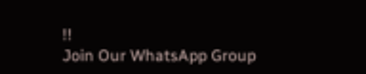!!
Join Our WhatsApp Group